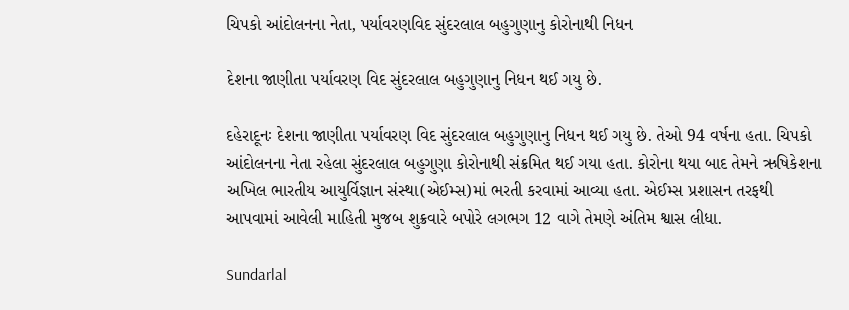ચિપકો આંદોલનના નેતા, પર્યાવરણવિદ સુંદરલાલ બહુગુણાનુ કોરોનાથી નિધન

દેશના જાણીતા પર્યાવરણ વિદ સુંદરલાલ બહુગુણાનુ નિધન થઈ ગયુ છે.

દહેરાદૂનઃ દેશના જાણીતા પર્યાવરણ વિદ સુંદરલાલ બહુગુણાનુ નિધન થઈ ગયુ છે. તેઓ 94 વર્ષના હતા. ચિપકો આંદોલનના નેતા રહેલા સુંદરલાલ બહુગુણા કોરોનાથી સંક્રમિત થઈ ગયા હતા. કોરોના થયા બાદ તેમને ઋષિકેશના અખિલ ભારતીય આયુર્વિજ્ઞાન સંસ્થા(એઈમ્સ)માં ભરતી કરવામાં આવ્યા હતા. એઈમ્સ પ્રશાસન તરફથી આપવામાં આવેલી માહિતી મુજબ શુક્રવારે બપોરે લગભગ 12 વાગે તેમણે અંતિમ શ્વાસ લીધા.

Sundarlal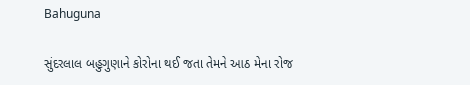Bahuguna

સુંદરલાલ બહુગુણાને કોરોના થઈ જતા તેમને આઠ મેના રોજ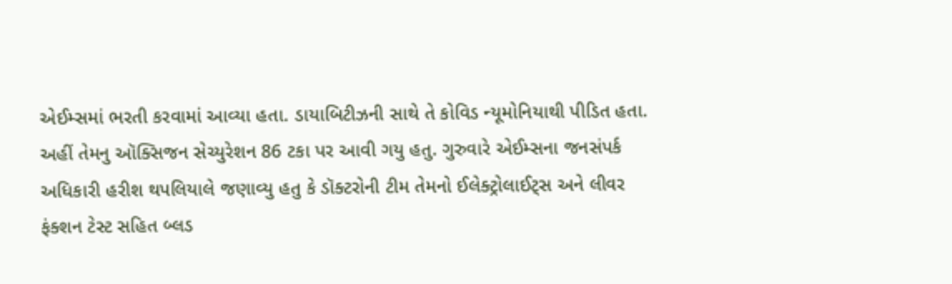એઈમ્સમાં ભરતી કરવામાં આવ્યા હતા. ડાયાબિટીઝની સાથે તે કોવિડ ન્યૂમોનિયાથી પીડિત હતા. અહીં તેમનુ ઑક્સિજન સેચ્યુરેશન 86 ટકા પર આવી ગયુ હતુ. ગુરુવારે એઈમ્સના જનસંપર્ક અધિકારી હરીશ થપલિયાલે જણાવ્યુ હતુ કે ડૉક્ટરોની ટીમ તેમનો ઈલેક્ટ્રોલાઈટ્સ અને લીવર ફંક્શન ટેસ્ટ સહિત બ્લડ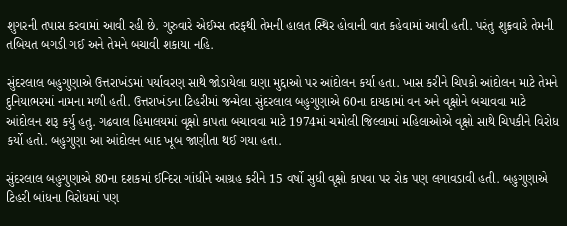શુગરની તપાસ કરવામાં આવી રહી છે. ગુરુવારે એઈમ્સ તરફથી તેમની હાલત સ્થિર હોવાની વાત કહેવામાં આવી હતી. પરંતુ શુક્રવારે તેમની તબિયત બગડી ગઈ અને તેમને બચાવી શકાયા નહિ.

સુંદરલાલ બહુગુણાએ ઉત્તરાખંડમાં પર્યાવરણ સાથે જોડાયેલા ઘણા મુદ્દાઓ પર આંદોલન કર્યા હતા. ખાસ કરીને ચિપકો આંદોલન માટે તેમને દુનિયાભરમાં નામના મળી હતી. ઉત્તરાખંડના ટિહરીમાં જન્મેલા સુંદરલાલ બહુગુણાએ 60ના દાયકામાં વન અને વૃક્ષોને બચાવવા માટે આંદોલન શરૂ કર્યુ હતુ. ગઢવાલ હિમાલયમાં વૃક્ષો કાપતા બચાવવા માટે 1974માં ચમોલી જિલ્લામાં મહિલાઓએ વૃક્ષો સાથે ચિપકીને વિરોધ કર્યો હતો. બહુગુણા આ આંદોલન બાદ ખૂબ જાણીતા થઈ ગયા હતા.

સુંદરલાલ બહુગુણાએ 80ના દશકમાં ઈન્દિરા ગાંધીને આગ્રહ કરીને 15 વર્ષો સુધી વૃક્ષો કાપવા પર રોક પણ લગાવડાવી હતી. બહુગુણાએ ટિહરી બાંધના વિરોધમાં પણ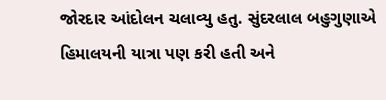જોરદાર આંદોલન ચલાવ્યુ હતુ. સુંદરલાલ બહુગુણાએ હિમાલયની યાત્રા પણ કરી હતી અને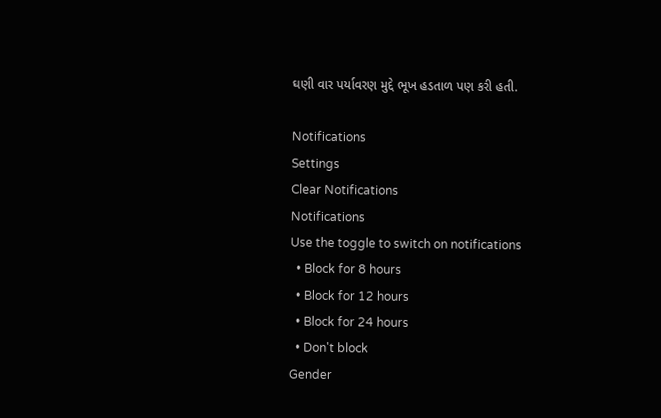ઘણી વાર પર્યાવરણ મુદ્દે ભૂખ હડતાળ પણ કરી હતી.

Notifications
Settings
Clear Notifications
Notifications
Use the toggle to switch on notifications
  • Block for 8 hours
  • Block for 12 hours
  • Block for 24 hours
  • Don't block
Gender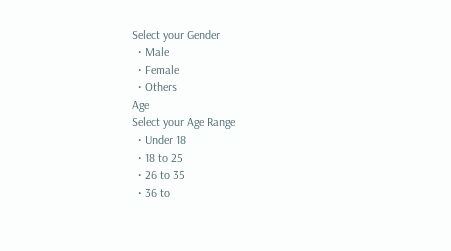Select your Gender
  • Male
  • Female
  • Others
Age
Select your Age Range
  • Under 18
  • 18 to 25
  • 26 to 35
  • 36 to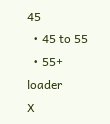45
  • 45 to 55
  • 55+
loader
X